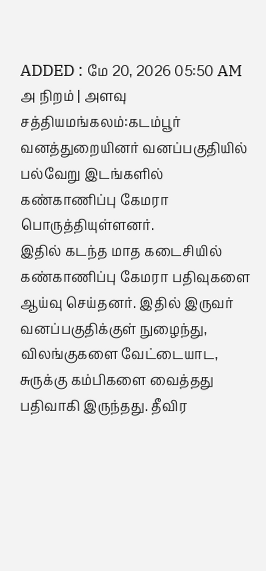ADDED : மே 20, 2026 05:50 AM
அ நிறம் | அளவு
சத்தியமங்கலம்:கடம்பூர் வனத்துறையினர் வனப்பகுதியில் பல்வேறு இடங்களில் கண்காணிப்பு கேமரா பொருத்தியுள்ளனர்.
இதில் கடந்த மாத கடைசியில் கண்காணிப்பு கேமரா பதிவுகளை ஆய்வு செய்தனர். இதில் இருவர் வனப்பகுதிக்குள் நுழைந்து, விலங்குகளை வேட்டையாட, சுருக்கு கம்பிகளை வைத்தது பதிவாகி இருந்தது. தீவிர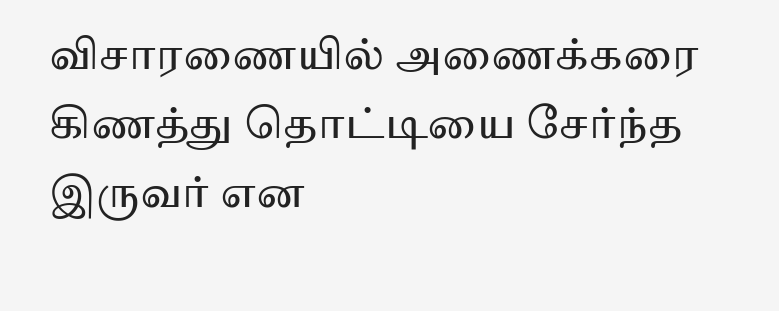விசாரணையில் அணைக்கரை கிணத்து தொட்டியை சேர்ந்த இருவர் என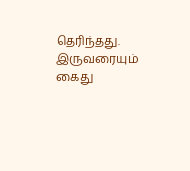தெரிந்தது. இருவரையும் கைது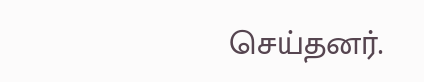செய்தனர்.